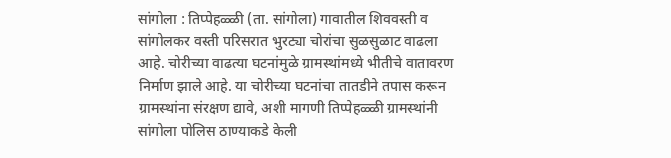सांगोला : तिप्पेहळ्ळी (ता. सांगोला) गावातील शिववस्ती व सांगोलकर वस्ती परिसरात भुरट्या चोरांचा सुळसुळाट वाढला आहे. चोरीच्या वाढत्या घटनांमुळे ग्रामस्थांमध्ये भीतीचे वातावरण निर्माण झाले आहे. या चोरीच्या घटनांचा तातडीने तपास करून ग्रामस्थांना संरक्षण द्यावे, अशी मागणी तिप्पेहळ्ळी ग्रामस्थांनी सांगोला पोलिस ठाण्याकडे केली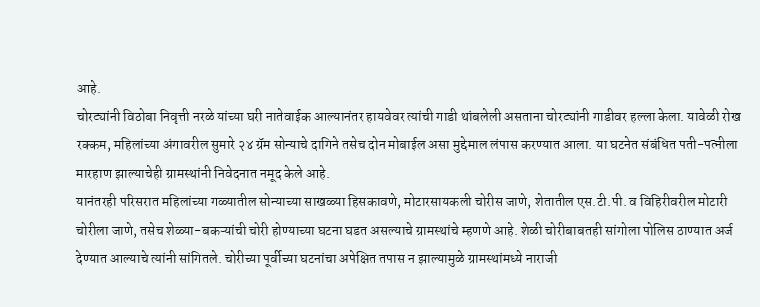आहे.
चोरट्यांनी विठोबा निवृत्ती नरळे यांच्या घरी नातेवाईक आल्यानंतर हायवेवर त्यांची गाडी थांबलेली असताना चोरट्यांनी गाडीवर हल्ला केला. यावेळी रोख रक्कम, महिलांच्या अंगावरील सुमारे २४ ग्रॅम सोन्याचे दागिने तसेच दोन मोबाईल असा मुद्देमाल लंपास करण्यात आला. या घटनेत संबंधित पती-पत्नीला मारहाण झाल्याचेही ग्रामस्थांनी निवेदनात नमूद केले आहे.
यानंतरही परिसरात महिलांच्या गळ्यातील सोन्याच्या साखळ्या हिसकावणे, मोटारसायकली चोरीस जाणे, शेतातील एस.टी.पी. व विहिरीवरील मोटारी चोरीला जाणे, तसेच शेळ्या-बकऱ्यांची चोरी होण्याच्या घटना घडत असल्याचे ग्रामस्थांचे म्हणणे आहे. शेळी चोरीबाबतही सांगोला पोलिस ठाण्यात अर्ज देण्यात आल्याचे त्यांनी सांगितले. चोरीच्या पूर्वीच्या घटनांचा अपेक्षित तपास न झाल्यामुळे ग्रामस्थांमध्ये नाराजी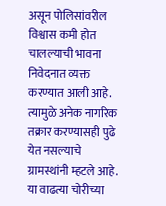असून पोलिसांवरील विश्वास कमी होत चालल्याची भावना निवेदनात व्यक्त करण्यात आली आहे. त्यामुळे अनेक नागरिक तक्रार करण्यासही पुढे येत नसल्याचे ग्रामस्थांनी म्हटले आहे.
या वाढत्या चोरीच्या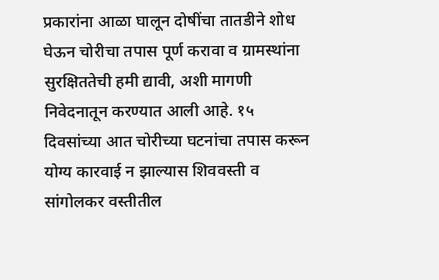प्रकारांना आळा घालून दोषींचा तातडीने शोध घेऊन चोरीचा तपास पूर्ण करावा व ग्रामस्थांना सुरक्षिततेची हमी द्यावी, अशी मागणी निवेदनातून करण्यात आली आहे. १५ दिवसांच्या आत चोरीच्या घटनांचा तपास करून योग्य कारवाई न झाल्यास शिववस्ती व सांगोलकर वस्तीतील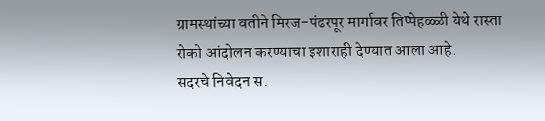ग्रामस्थांच्या वतीने मिरज-पंढरपूर मार्गावर तिप्पेहळ्ळी येथे रास्ता रोको आंदोलन करण्याचा इशाराही देण्यात आला आहे.
सदरचे निवेदन स.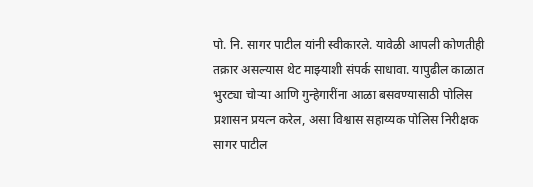पो. नि. सागर पाटील यांनी स्वीकारले. यावेळी आपली कोणतीही तक्रार असल्यास थेट माझ्याशी संपर्क साधावा. यापुढील काळात भुरट्या चोऱ्या आणि गुन्हेगारींना आळा बसवण्यासाठी पोलिस प्रशासन प्रयत्न करेल, असा विश्वास सहाय्यक पोलिस निरीक्षक सागर पाटील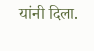यांनी दिला.